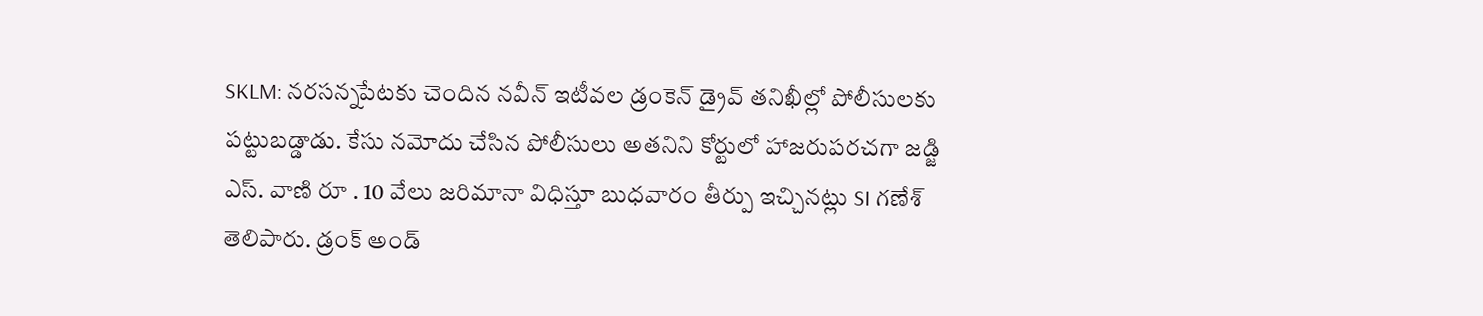SKLM: నరసన్నపేటకు చెందిన నవీన్ ఇటీవల డ్రంకెన్ డ్రైవ్ తనిఖీల్లో పోలీసులకు పట్టుబడ్డాడు. కేసు నమోదు చేసిన పోలీసులు అతనిని కోర్టులో హాజరుపరచగా జడ్జి ఎస్. వాణి రూ . 10 వేలు జరిమానా విధిస్తూ బుధవారం తీర్పు ఇచ్చినట్లు SI గణేశ్ తెలిపారు. డ్రంక్ అండ్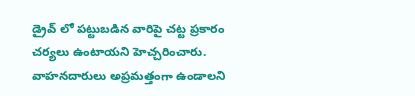డ్రైవ్ లో పట్టుబడిన వారిపై చట్ట ప్రకారం చర్యలు ఉంటాయని హెచ్చరించారు. వాహనదారులు అప్రమత్తంగా ఉండాలని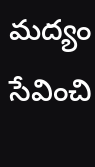మద్యం సేవించి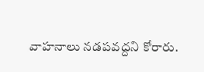వాహనాలు నడపవద్దని కోరారు.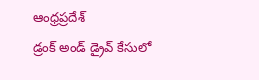ఆంధ్రప్రదేశ్
డ్రంక్ అండ్ డ్రైవ్ కేసులో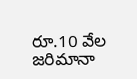రూ.10 వేల జరిమానా